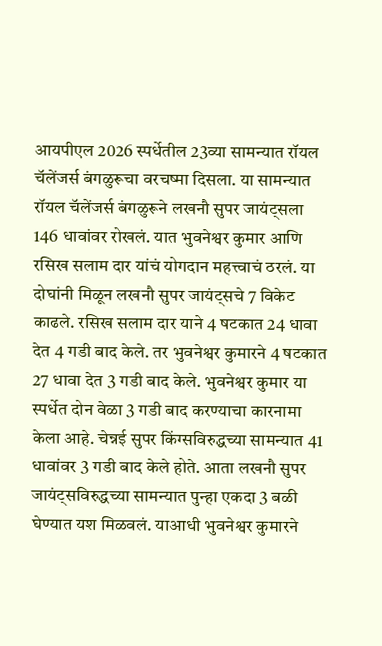आयपीएल 2026 स्पर्धेतील 23व्या सामन्यात रॉयल चॅलेंजर्स बंगळुरूचा वरचष्मा दिसला. या सामन्यात रॉयल चॅलेंजर्स बंगळुरूने लखनौ सुपर जायंट्सला 146 धावांवर रोखलं. यात भुवनेश्वर कुमार आणि रसिख सलाम दार यांचं योगदान महत्त्वाचं ठरलं. या दोघांनी मिळून लखनौ सुपर जायंट्सचे 7 विकेट काढले. रसिख सलाम दार याने 4 षटकात 24 धावा देत 4 गडी बाद केले. तर भुवनेश्वर कुमारने 4 षटकात 27 धावा देत 3 गडी बाद केले. भुवनेश्वर कुमार या स्पर्धेत दोन वेळा 3 गडी बाद करण्याचा कारनामा केला आहे. चेन्नई सुपर किंग्सविरुद्धच्या सामन्यात 41 धावांवर 3 गडी बाद केले होते. आता लखनौ सुपर जायंट्सविरुद्धच्या सामन्यात पुन्हा एकदा 3 बळी घेण्यात यश मिळवलं. याआधी भुवनेश्वर कुमारने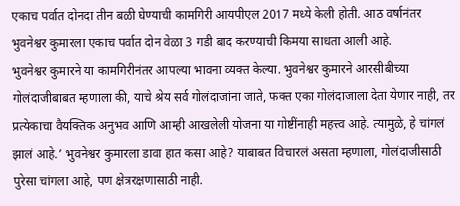एकाच पर्वात दोनदा तीन बळी घेण्याची कामगिरी आयपीएल 2017 मध्ये केली होती. आठ वर्षानंतर भुवनेश्वर कुमारला एकाच पर्वात दोन वेळा 3 गडी बाद करण्याची किमया साधता आली आहे.
भुवनेश्वर कुमारने या कामगिरीनंतर आपल्या भावना व्यक्त केल्या. भुवनेश्वर कुमारने आरसीबीच्या गोलंदाजीबाबत म्हणाला की, याचे श्रेय सर्व गोलंदाजांना जाते, फक्त एका गोलंदाजाला देता येणार नाही, तर प्रत्येकाचा वैयक्तिक अनुभव आणि आम्ही आखलेली योजना या गोष्टींनाही महत्त्व आहे. त्यामुळे, हे चांगलं झालं आहे.’ भुवनेश्वर कुमारला डावा हात कसा आहे? याबाबत विचारलं असता म्हणाला, गोलंदाजीसाठी पुरेसा चांगला आहे, पण क्षेत्ररक्षणासाठी नाही.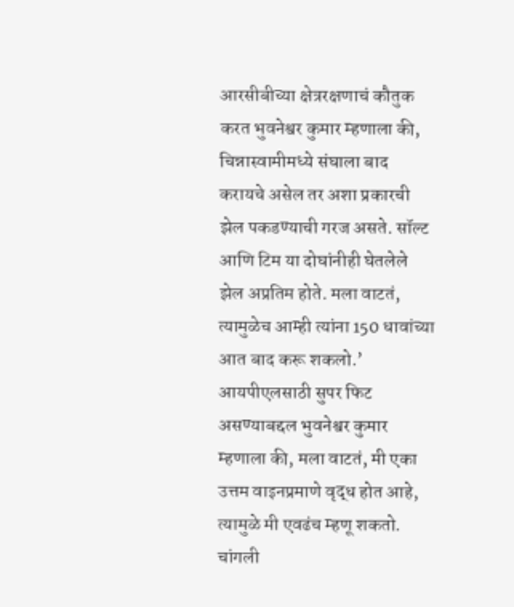आरसीबीच्या क्षेत्ररक्षणाचं कौतुक करत भुवनेश्वर कुमार म्हणाला की, चिन्नास्वामीमध्ये संघाला बाद करायचे असेल तर अशा प्रकारची झेल पकडण्याची गरज असते. सॉल्ट आणि टिम या दोघांनीही घेतलेले झेल अप्रतिम होते. मला वाटतं, त्यामुळेच आम्ही त्यांना 150 धावांच्या आत बाद करू शकलो.’
आयपीएलसाठी सुपर फिट असण्याबद्दल भुवनेश्वर कुमार म्हणाला की, मला वाटतं, मी एका उत्तम वाइनप्रमाणे वृद्ध होत आहे, त्यामुळे मी एवढंच म्हणू शकतो. चांगली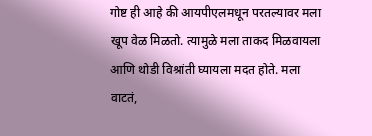गोष्ट ही आहे की आयपीएलमधून परतल्यावर मला खूप वेळ मिळतो. त्यामुळे मला ताकद मिळवायला आणि थोडी विश्रांती घ्यायला मदत होते. मला वाटतं,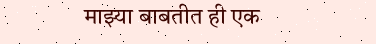माझ्या बाबतीत ही एक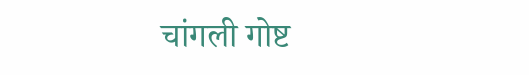चांगली गोष्ट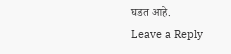घडत आहे.
Leave a Reply